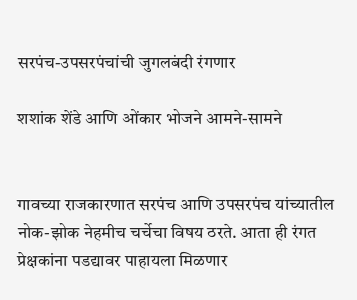सरपंच-उपसरपंचांची जुगलबंदी रंगणार

शशांक शेंडे आणि ओंकार भोजने आमने-सामने


गावच्या राजकारणात सरपंच आणि उपसरपंच यांच्यातील नोक-झोक नेहमीच चर्चेचा विषय ठरते. आता ही रंगत प्रेक्षकांना पडद्यावर पाहायला मिळणार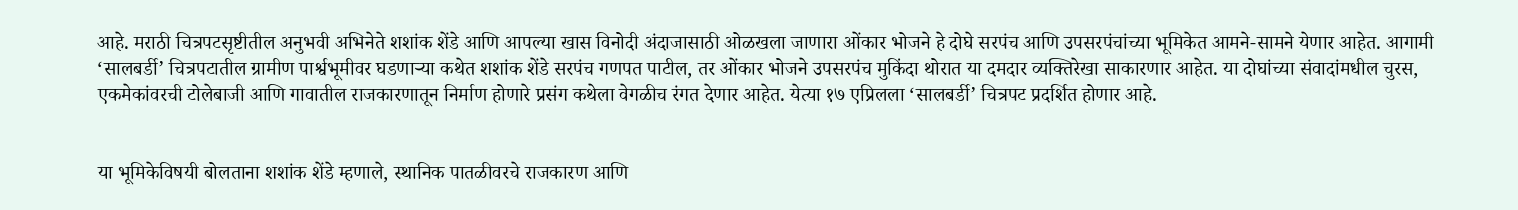आहे. मराठी चित्रपटसृष्टीतील अनुभवी अभिनेते शशांक शेंडे आणि आपल्या खास विनोदी अंदाजासाठी ओळखला जाणारा ओंकार भोजने हे दोघे सरपंच आणि उपसरपंचांच्या भूमिकेत आमने-सामने येणार आहेत. आगामी ‘सालबर्डी’ चित्रपटातील ग्रामीण पार्श्वभूमीवर घडणाऱ्या कथेत शशांक शेंडे सरपंच गणपत पाटील, तर ओंकार भोजने उपसरपंच मुकिंदा थोरात या दमदार व्यक्तिरेखा साकारणार आहेत. या दोघांच्या संवादांमधील चुरस, एकमेकांवरची टोलेबाजी आणि गावातील राजकारणातून निर्माण होणारे प्रसंग कथेला वेगळीच रंगत देणार आहेत. येत्या १७ एप्रिलला ‘सालबर्डी’ चित्रपट प्रदर्शित होणार आहे.


या भूमिकेविषयी बोलताना शशांक शेंडे म्हणाले, स्थानिक पातळीवरचे राजकारण आणि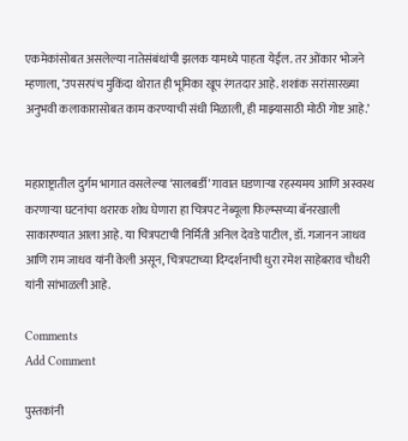एकमेकांसोबत असलेल्या नातेसंबंधांची झलक यामध्ये पाहता येईल. तर ओंकार भोजने म्हणाला, ‘उपसरपंच मुकिंदा थोरात ही भूमिका खूप रंगतदार आहे. शशांक सरांसारख्या अनुभवी कलाकारासोबत काम करण्याची संधी मिळाली, ही माझ्यासाठी मोठी गोष्ट आहे.’


महाराष्ट्रातील दुर्गम भागात वसलेल्या ‘सालबर्डी’ गावात घडणाऱ्या रहस्यमय आणि अस्वस्थ करणाऱ्या घटनांचा थरारक शोध घेणारा हा चित्रपट नेब्यूला फिल्म्सच्या बॅनरखाली साकारण्यात आला आहे. या चित्रपटाची निर्मिती अनिल देवडे पाटील, डॉ. गजानन जाधव आणि राम जाधव यांनी केली असून, चित्रपटाच्या दिग्दर्शनाची धुरा रमेश साहेबराव चौधरी यांनी सांभाळली आहे.

Comments
Add Comment

पुस्तकांनी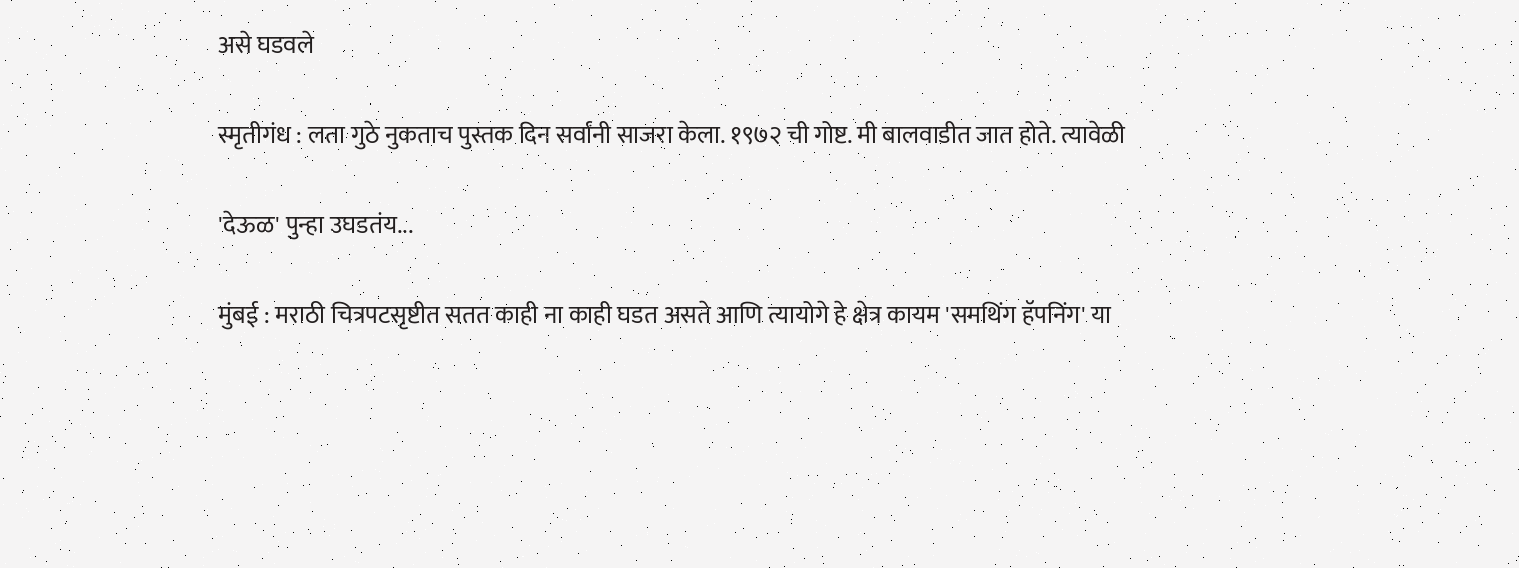असे घडवले

स्मृतीगंध : लता गुठे नुकताच पुस्तक दिन सर्वांनी साजरा केला. १९७२ ची गोष्ट. मी बालवाडीत जात होते. त्यावेळी

'देऊळ' पुन्हा उघडतंय...

मुंबई : मराठी चित्रपटसृष्टीत सतत काही ना काही घडत असते आणि त्यायोगे हे क्षेत्र कायम 'समथिंग हॅपनिंग' या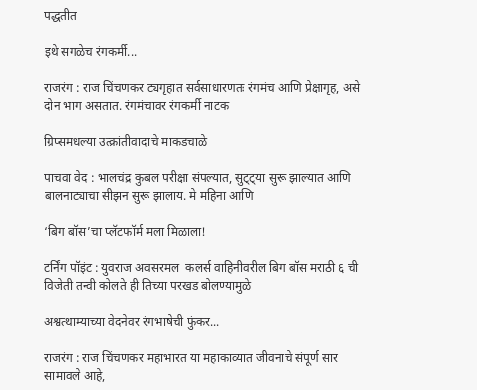पद्धतीत

इथे सगळेच रंगकर्मी...

राजरंग : राज चिंचणकर ट्यगृहात सर्वसाधारणतः रंगमंच आणि प्रेक्षागृह, असे दोन भाग असतात. रंगमंचावर रंगकर्मी नाटक

ग्रिप्समधल्या उत्क्रांतीवादाचे माकडचाळे

पाचवा वेद : भालचंद्र कुबल परीक्षा संपल्यात, सुट्ट्या सुरू झाल्यात आणि बालनाट्याचा सीझन सुरू झालाय. मे महिना आणि

‘बिग बॉस’चा प्लॅटफॉर्म मला मिळाला!

टर्निंग पॉइंट : युवराज अवसरमल  कलर्स वाहिनीवरील बिग बॉस मराठी ६ ची विजेती तन्वी कोलते ही तिच्या परखड बोलण्यामुळे

अश्वत्थाम्याच्या वेदनेवर रंगभाषेची फुंकर...

राजरंग : राज चिंचणकर महाभारत या महाकाव्यात जीवनाचे संपूर्ण सार सामावले आहे,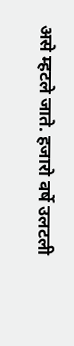असे म्हटले जाते. हजारो वर्षे उलटली